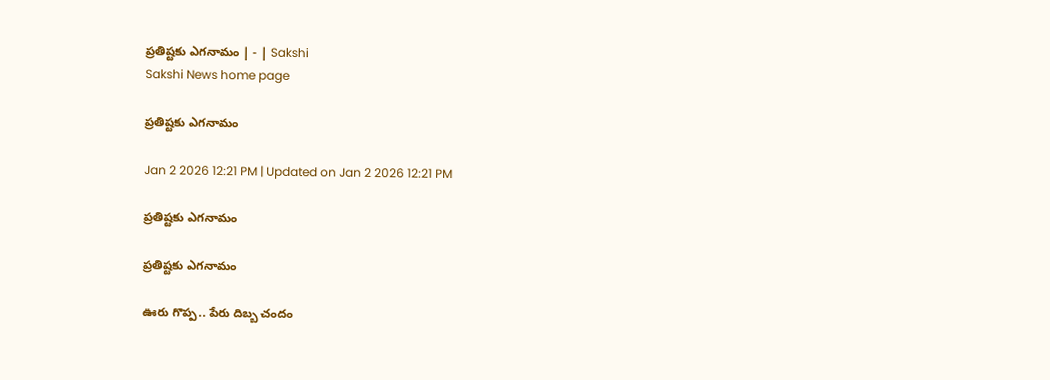ప్రతిష్టకు ఎగనామం | - | Sakshi
Sakshi News home page

ప్రతిష్టకు ఎగనామం

Jan 2 2026 12:21 PM | Updated on Jan 2 2026 12:21 PM

ప్రతిష్టకు ఎగనామం

ప్రతిష్టకు ఎగనామం

ఊరు గొప్ప.. పేరు దిబ్బ చందం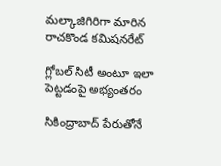మల్కాజిగిరిగా మారిన రాచకొండ కమిషనరేట్‌

గ్లోబల్‌ సిటీ అంటూ ఇలా పెట్టడంపై అభ్యంతరం

సికింద్రాబాద్‌ పేరుతోనే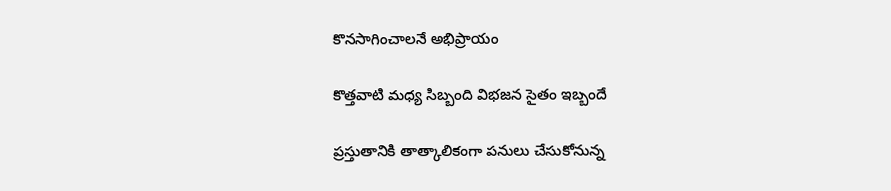కొనసాగించాలనే అభిప్రాయం

కొత్తవాటి మధ్య సిబ్బంది విభజన సైతం ఇబ్బందే

ప్రస్తుతానికి తాత్కాలికంగా పనులు చేసుకోనున్న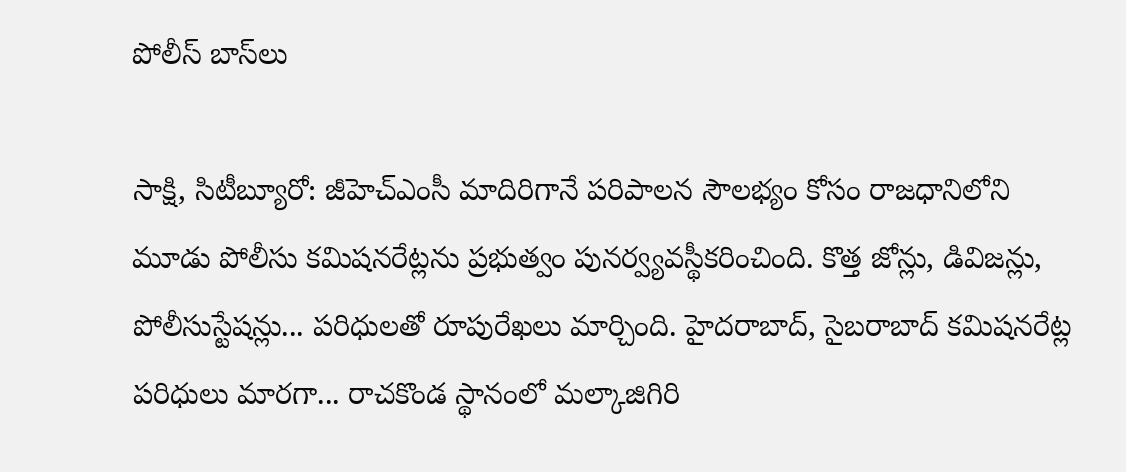పోలీస్‌ బాస్‌లు

సాక్షి, సిటీబ్యూరో: జీహెచ్‌ఎంసీ మాదిరిగానే పరిపాలన సౌలభ్యం కోసం రాజధానిలోని మూడు పోలీసు కమిషనరేట్లను ప్రభుత్వం పునర్వ్యవస్థీకరించింది. కొత్త జోన్లు, డివిజన్లు, పోలీసుస్టేషన్లు... పరిధులతో రూపురేఖలు మార్చింది. హైదరాబాద్‌, సైబరాబాద్‌ కమిషనరేట్ల పరిధులు మారగా... రాచకొండ స్థానంలో మల్కాజిగిరి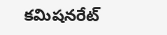కమిషనరేట్‌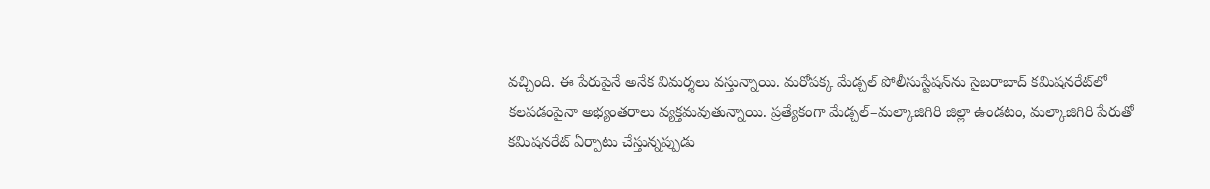వచ్చింది. ఈ పేరుపైనే అనేక విమర్శలు వస్తున్నాయి. మరోపక్క మేడ్చల్‌ పోలీసుస్టేషన్‌ను సైబరాబాద్‌ కమిషనరేట్‌లో కలపడంపైనా అభ్యంతరాలు వ్యక్తమవుతున్నాయి. ప్రత్యేకంగా మేడ్చల్‌–మల్కాజిగిరి జిల్లా ఉండటం, మల్కాజిగిరి పేరుతో కమిషనరేట్‌ ఏర్పాటు చేస్తున్నప్పుడు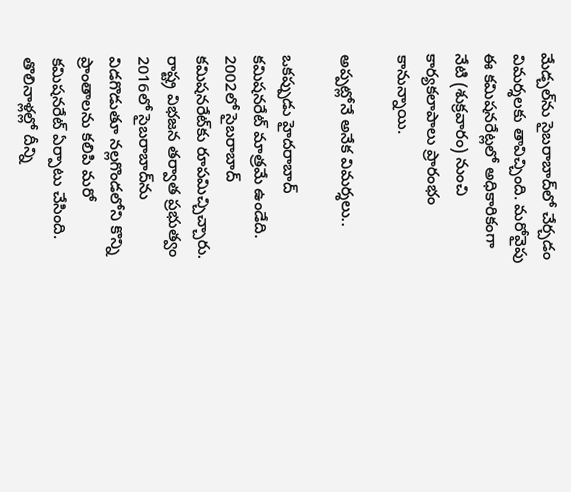మేడ్చల్‌ను సైబరాబాద్‌లో చేర్చడం విమర్శలకు తావిచ్చింది. మరోవైపు ఈ కమిషనరేట్లలో అధికారికంగా నేటి (శుక్రవారం) నుంచి కార్యకలాపాలు ప్రారంభం కానున్నాయి.

అప్పట్లోనే అనేక విమర్శలు..

ఒకప్పుడు హైదరాబాద్‌ కమిషనరేట్‌ మాత్రమే ఉండేది. 2002లో సైబరాబాద్‌ కమిషనరేట్‌కు రూపమిచ్చిచ్చారు. రాష్ట్ర విభజన తర్వాత ప్రభుత్వం 2016లో సైబరాబాద్‌ను విడగొడుతూ నల్లగొండలోని కొన్ని ప్రాంతాలను కలిపి మరో కమిషనరేట్‌ ఏర్పాటు చేసింది. తొలినాళ్లల్లో దీన్ని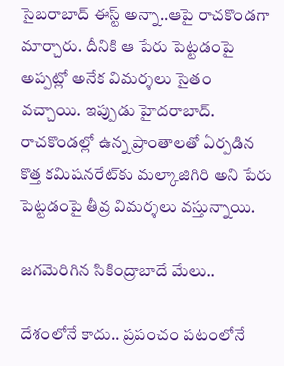సైబరాబాద్‌ ఈస్ట్‌ అన్నా..ఆపై రాచకొండగా మార్చారు. దీనికి ఆ పేరు పెట్టడంపై అప్పట్లో అనేక విమర్శలు సైతం వచ్చాయి. ఇప్పుడు హైదరాబాద్‌. రాచకొండల్లో ఉన్న ప్రాంతాలతో ఏర్పడిన కొత్త కమిషనరేట్‌కు మల్కాజిగిరి అని పేరు పెట్టడంపై తీవ్ర విమర్శలు వస్తున్నాయి.

జగమెరిగిన సికింద్రాబాదే మేలు..

దేశంలోనే కాదు.. ప్రపంచం పటంలోనే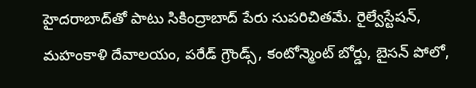హైదరాబాద్‌తో పాటు సికింద్రాబాద్‌ పేరు సుపరిచితమే. రైల్వేస్టేషన్‌, మహంకాళి దేవాలయం, పరేడ్‌ గ్రౌండ్స్‌, కంటోన్మెంట్‌ బోర్డు, బైసన్‌ పోలో,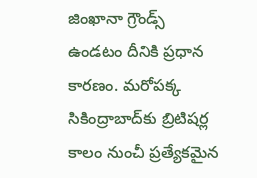జింఖానా గ్రౌండ్స్‌ ఉండటం దీనికి ప్రధాన కారణం. మరోపక్క సికింద్రాబాద్‌కు బ్రిటిషర్ల కాలం నుంచీ ప్రత్యేకమైన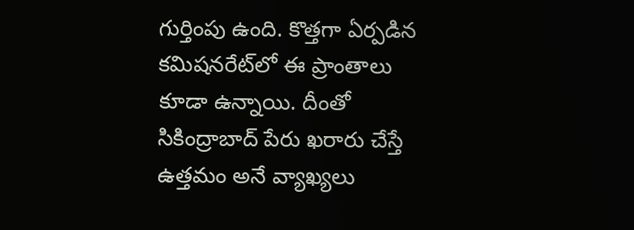గుర్తింపు ఉంది. కొత్తగా ఏర్పడిన కమిషనరేట్‌లో ఈ ప్రాంతాలు కూడా ఉన్నాయి. దీంతో సికింద్రాబాద్‌ పేరు ఖరారు చేస్తే ఉత్తమం అనే వ్యాఖ్యలు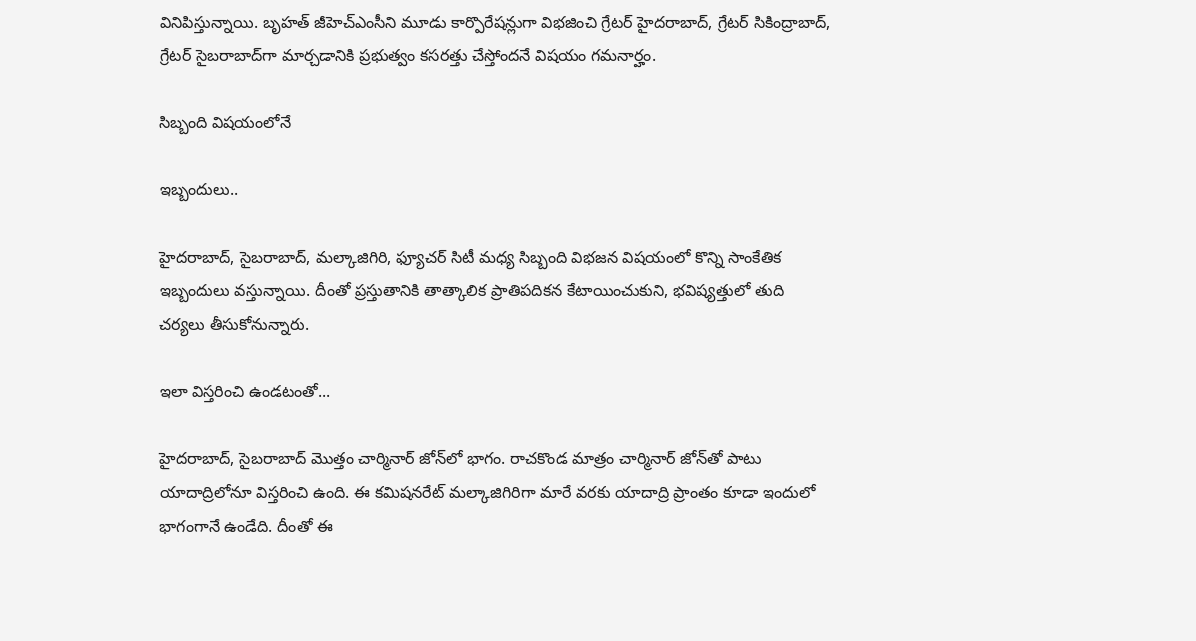వినిపిస్తున్నాయి. బృహత్‌ జీహెచ్‌ఎంసీని మూడు కార్పొరేషన్లుగా విభజించి గ్రేటర్‌ హైదరాబాద్‌, గ్రేటర్‌ సికింద్రాబాద్‌, గ్రేటర్‌ సైబరాబాద్‌గా మార్చడానికి ప్రభుత్వం కసరత్తు చేస్తోందనే విషయం గమనార్హం.

సిబ్బంది విషయంలోనే

ఇబ్బందులు..

హైదరాబాద్‌, సైబరాబాద్‌, మల్కాజిగిరి, ఫ్యూచర్‌ సిటీ మధ్య సిబ్బంది విభజన విషయంలో కొన్ని సాంకేతిక ఇబ్బందులు వస్తున్నాయి. దీంతో ప్రస్తుతానికి తాత్కాలిక ప్రాతిపదికన కేటాయించుకుని, భవిష్యత్తులో తుది చర్యలు తీసుకోనున్నారు.

ఇలా విస్తరించి ఉండటంతో...

హైదరాబాద్‌, సైబరాబాద్‌ మొత్తం చార్మినార్‌ జోన్‌లో భాగం. రాచకొండ మాత్రం చార్మినార్‌ జోన్‌తో పాటు యాదాద్రిలోనూ విస్తరించి ఉంది. ఈ కమిషనరేట్‌ మల్కాజిగిరిగా మారే వరకు యాదాద్రి ప్రాంతం కూడా ఇందులో భాగంగానే ఉండేది. దీంతో ఈ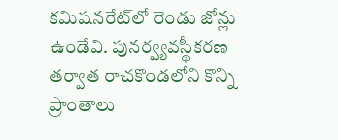కమిషనరేట్‌లో రెండు జోన్లు ఉండేవి. పునర్వ్యవస్థీకరణ తర్వాత రాచకొండలోని కొన్ని ప్రాంతాలు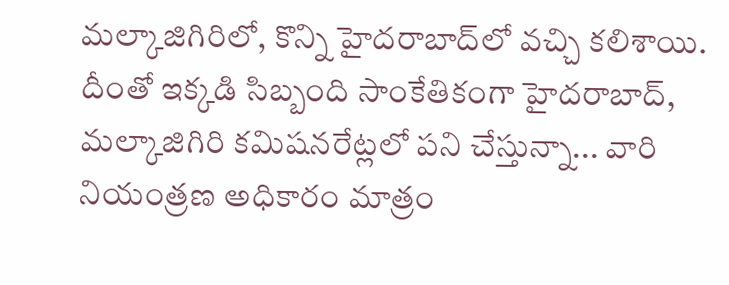మల్కాజిగిరిలో, కొన్ని హైదరాబాద్‌లో వచ్చి కలిశాయి. దీంతో ఇక్కడి సిబ్బంది సాంకేతికంగా హైదరాబాద్‌, మల్కాజిగిరి కమిషనరేట్లలో పని చేస్తున్నా... వారి నియంత్రణ అధికారం మాత్రం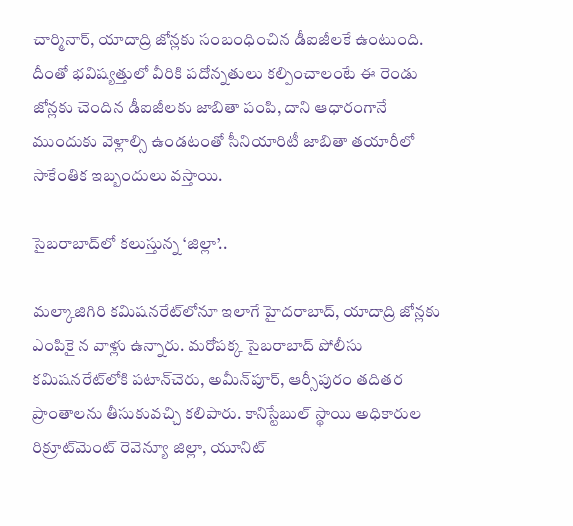చార్మినార్‌, యాదాద్రి జోన్లకు సంబంధించిన డీఐజీలకే ఉంటుంది. దీంతో భవిష్యత్తులో వీరికి పదోన్నతులు కల్పించాలంటే ఈ రెండు జోన్లకు చెందిన డీఐజీలకు జాబితా పంపి, దాని ఆధారంగానే ముందుకు వెళ్లాల్సి ఉండటంతో సీనియారిటీ జాబితా తయారీలో సాకేంతిక ఇబ్బందులు వస్తాయి.

సైబరాబాద్‌లో కలుస్తున్న ‘జిల్లా’..

మల్కాజిగిరి కమిషనరేట్‌లోనూ ఇలాగే హైదరాబాద్‌, యాదాద్రి జోన్లకు ఎంపికై న వాళ్లు ఉన్నారు. మరోపక్క సైబరాబాద్‌ పోలీసు కమిషనరేట్‌లోకి పటాన్‌చెరు, అమీన్‌పూర్‌, ఆర్సీపురం తదితర ప్రాంతాలను తీసుకువచ్చి కలిపారు. కానిస్టేబుల్‌ స్థాయి అధికారుల రిక్రూట్‌మెంట్‌ రెవెన్యూ జిల్లా, యూనిట్‌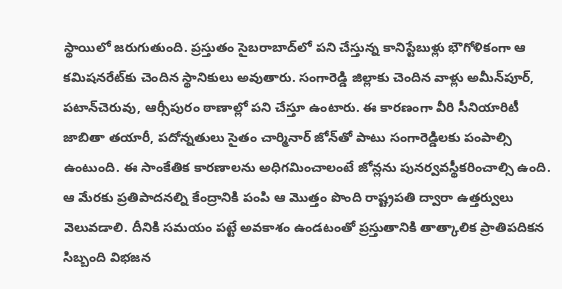స్థాయిలో జరుగుతుంది. ప్రస్తుతం సైబరాబాద్‌లో పని చేస్తున్న కానిస్టేబుళ్లు భౌగోళికంగా ఆ కమిషనరేట్‌కు చెందిన స్థానికులు అవుతారు. సంగారెడ్డి జిల్లాకు చెందిన వాళ్లు అమీన్‌పూర్‌, పటాన్‌చెరువు, ఆర్సీపురం ఠాణాల్లో పని చేస్తూ ఉంటారు. ఈ కారణంగా వీరి సీనియారిటీ జాబితా తయారీ, పదోన్నతులు సైతం చార్మినార్‌ జోన్‌తో పాటు సంగారెడ్డిలకు పంపాల్సి ఉంటుంది. ఈ సాంకేతిక కారణాలను అధిగమించాలంటే జోన్లను పునర్వవస్థీకరించాల్సి ఉంది. ఆ మేరకు ప్రతిపాదనల్ని కేంద్రానికి పంపి ఆ మొత్తం పొంది రాష్ట్రపతి ద్వారా ఉత్తర్వులు వెలువడాలి. దీనికి సమయం పట్టే అవకాశం ఉండటంతో ప్రస్తుతానికి తాత్కాలిక ప్రాతిపదికన సిబ్బంది విభజన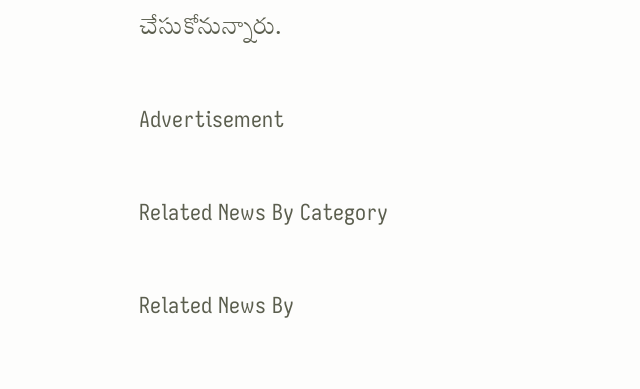చేసుకోనున్నారు.

Advertisement

Related News By Category

Related News By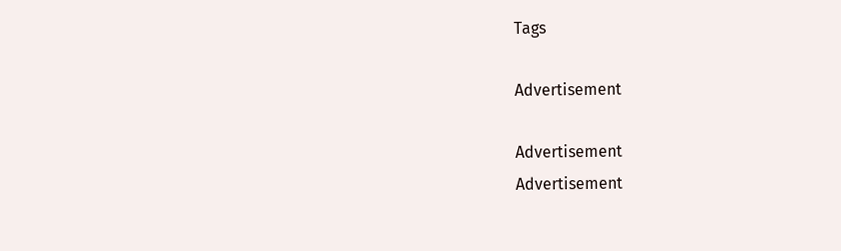Tags

Advertisement

Advertisement
Advertisement